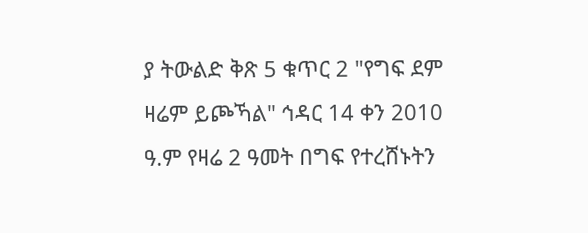ያ ትውልድ ቅጽ 5 ቁጥር 2 "የግፍ ደም ዛሬም ይጮኻል" ኅዳር 14 ቀን 2010 ዓ.ም የዛሬ 2 ዓመት በግፍ የተረሸኑትን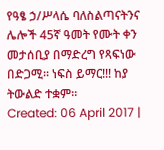የዓፄ ኃ/ሥላሴ ባለስልጣናትንና ሌሎች 45ኛ ዓመት የሙት ቀን መታሰቢያ በማድረግ የጻፍነው በድጋሚ፡፡ ነፍስ ይማር!!! ከያ ትውልድ ተቋም፡፡
Created: 06 April 2017 |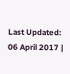Last Updated: 06 April 2017 |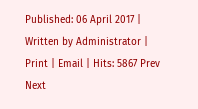Published: 06 April 2017 | Written by Administrator | Print | Email | Hits: 5867 Prev Next